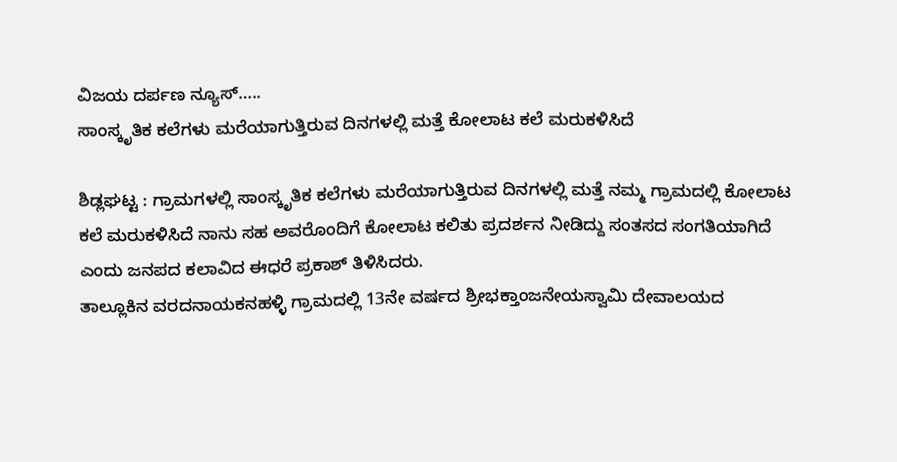ವಿಜಯ ದರ್ಪಣ ನ್ಯೂಸ್…..
ಸಾಂಸ್ಕೃತಿಕ ಕಲೆಗಳು ಮರೆಯಾಗುತ್ತಿರುವ ದಿನಗಳಲ್ಲಿ ಮತ್ತೆ ಕೋಲಾಟ ಕಲೆ ಮರುಕಳಿಸಿದೆ

ಶಿಡ್ಲಘಟ್ಟ : ಗ್ರಾಮಗಳಲ್ಲಿ ಸಾಂಸ್ಕೃತಿಕ ಕಲೆಗಳು ಮರೆಯಾಗುತ್ತಿರುವ ದಿನಗಳಲ್ಲಿ ಮತ್ತೆ ನಮ್ಮ ಗ್ರಾಮದಲ್ಲಿ ಕೋಲಾಟ ಕಲೆ ಮರುಕಳಿಸಿದೆ ನಾನು ಸಹ ಅವರೊಂದಿಗೆ ಕೋಲಾಟ ಕಲಿತು ಪ್ರದರ್ಶನ ನೀಡಿದ್ದು ಸಂತಸದ ಸಂಗತಿಯಾಗಿದೆ ಎಂದು ಜನಪದ ಕಲಾವಿದ ಈಧರೆ ಪ್ರಕಾಶ್ ತಿಳಿಸಿದರು.
ತಾಲ್ಲೂಕಿನ ವರದನಾಯಕನಹಳ್ಳಿ ಗ್ರಾಮದಲ್ಲಿ 13ನೇ ವರ್ಷದ ಶ್ರೀಭಕ್ತಾಂಜನೇಯಸ್ವಾಮಿ ದೇವಾಲಯದ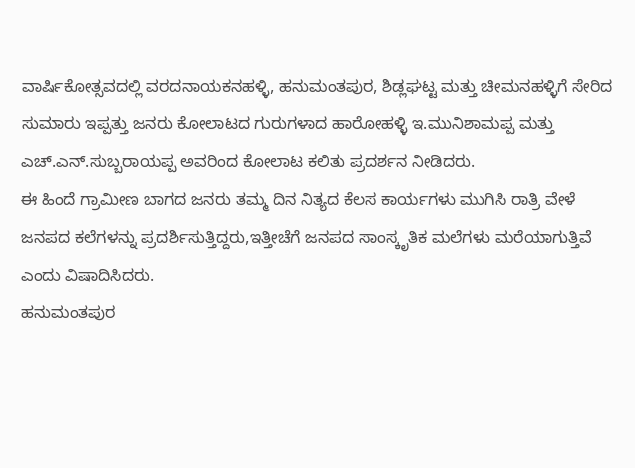ವಾರ್ಷಿಕೋತ್ಸವದಲ್ಲಿ ವರದನಾಯಕನಹಳ್ಳಿ, ಹನುಮಂತಪುರ, ಶಿಡ್ಲಘಟ್ಟ ಮತ್ತು ಚೀಮನಹಳ್ಳಿಗೆ ಸೇರಿದ ಸುಮಾರು ಇಪ್ಪತ್ತು ಜನರು ಕೋಲಾಟದ ಗುರುಗಳಾದ ಹಾರೋಹಳ್ಳಿ ಇ.ಮುನಿಶಾಮಪ್ಪ ಮತ್ತು ಎಚ್.ಎನ್.ಸುಬ್ಬರಾಯಪ್ಪ ಅವರಿಂದ ಕೋಲಾಟ ಕಲಿತು ಪ್ರದರ್ಶನ ನೀಡಿದರು.
ಈ ಹಿಂದೆ ಗ್ರಾಮೀಣ ಬಾಗದ ಜನರು ತಮ್ಮ ದಿನ ನಿತ್ಯದ ಕೆಲಸ ಕಾರ್ಯಗಳು ಮುಗಿಸಿ ರಾತ್ರಿ ವೇಳೆ ಜನಪದ ಕಲೆಗಳನ್ನು ಪ್ರದರ್ಶಿಸುತ್ತಿದ್ದರು,ಇತ್ತೀಚೆಗೆ ಜನಪದ ಸಾಂಸ್ಕೃತಿಕ ಮಲೆಗಳು ಮರೆಯಾಗುತ್ತಿವೆ ಎಂದು ವಿಷಾದಿಸಿದರು.
ಹನುಮಂತಪುರ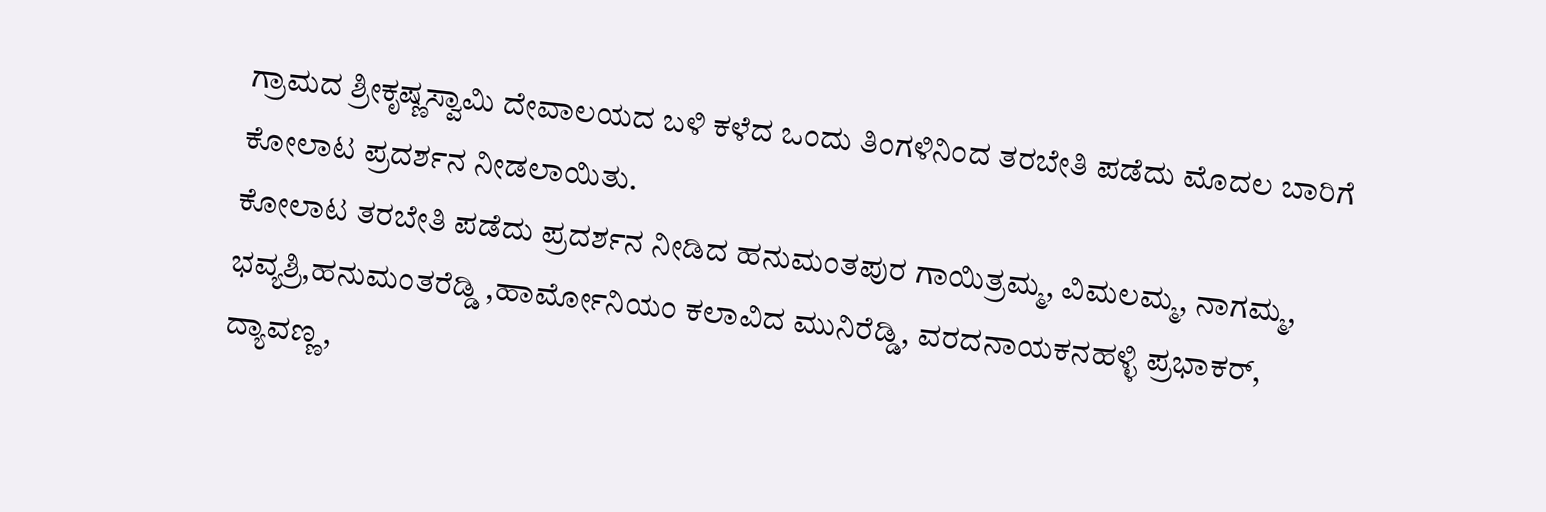ಗ್ರಾಮದ ಶ್ರೀಕೃಷ್ಣಸ್ವಾಮಿ ದೇವಾಲಯದ ಬಳಿ ಕಳೆದ ಒಂದು ತಿಂಗಳಿನಿಂದ ತರಬೇತಿ ಪಡೆದು ಮೊದಲ ಬಾರಿಗೆ ಕೋಲಾಟ ಪ್ರದರ್ಶನ ನೀಡಲಾಯಿತು.
ಕೋಲಾಟ ತರಬೇತಿ ಪಡೆದು ಪ್ರದರ್ಶನ ನೀಡಿದ ಹನುಮಂತಪುರ ಗಾಯಿತ್ರಮ್ಮ, ವಿಮಲಮ್ಮ, ನಾಗಮ್ಮ, ಭವ್ಯಶ್ರಿ,ಹನುಮಂತರೆಡ್ಡಿ ,ಹಾರ್ಮೋನಿಯಂ ಕಲಾವಿದ ಮುನಿರೆಡ್ಡಿ, ವರದನಾಯಕನಹಳ್ಳಿ ಪ್ರಭಾಕರ್, ದ್ಯಾವಣ್ಣ,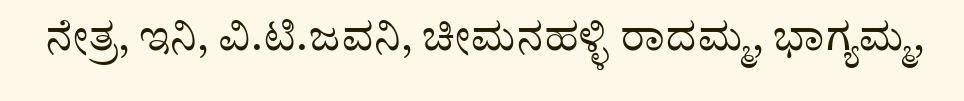ನೇತ್ರ, ಇನಿ, ವಿ.ಟಿ.ಜವನಿ, ಚೀಮನಹಳ್ಳಿ ರಾದಮ್ಮ, ಭಾಗ್ಯಮ್ಮ,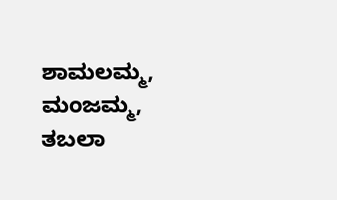ಶಾಮಲಮ್ಮ, ಮಂಜಮ್ಮ, ತಬಲಾ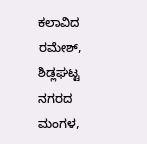ಕಲಾವಿದ ರಮೇಶ್, ಶಿಡ್ಲಘಟ್ಟ ನಗರದ ಮಂಗಳ,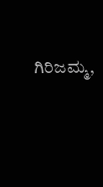ಗಿರಿಜಮ್ಮ,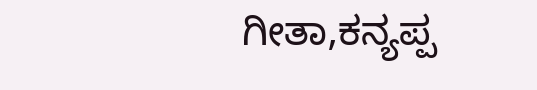ಗೀತಾ,ಕನ್ಯಪ್ಪ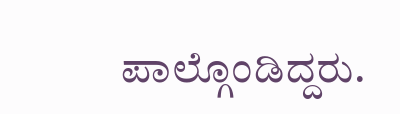ಪಾಲ್ಗೊಂಡಿದ್ದರು.